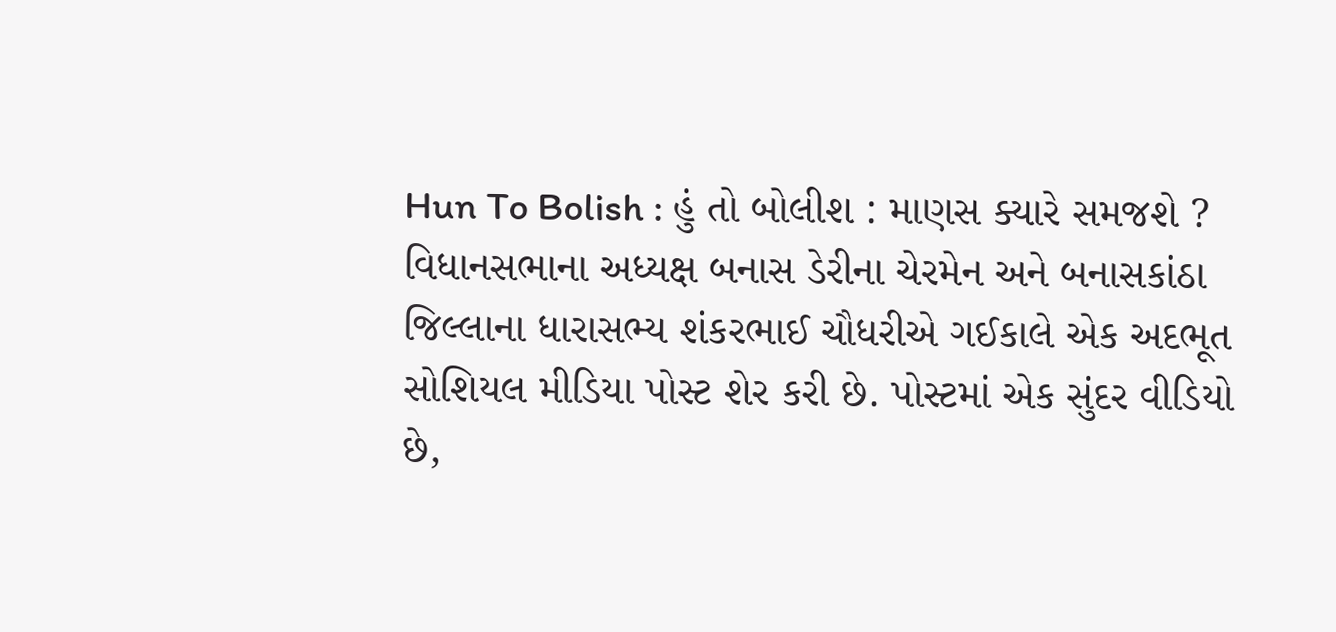Hun To Bolish : હું તો બોલીશ : માણસ ક્યારે સમજશે ?
વિધાનસભાના અધ્યક્ષ બનાસ ડેરીના ચેરમેન અને બનાસકાંઠા જિલ્લાના ધારાસભ્ય શંકરભાઈ ચૌધરીએ ગઈકાલે એક અદભૂત સોશિયલ મીડિયા પોસ્ટ શેર કરી છે. પોસ્ટમાં એક સુંદર વીડિયો છે,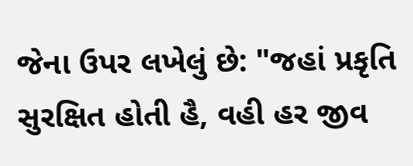જેના ઉપર લખેલું છે: "જહાં પ્રકૃતિ સુરક્ષિત હોતી હૈ, વહી હર જીવ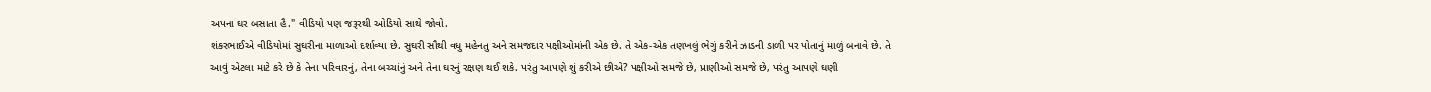અપના ઘર બસાતા હૈ." વીડિયો પણ જરૂરથી ઓડિયો સાથે જોવો.
શંકરભાઈએ વીડિયોમાં સુઘરીના માળાઓ દર્શાવ્યા છે. સુઘરી સૌથી વધુ મહેનતુ અને સમજદાર પક્ષીઓમાંની એક છે. તે એક-એક તણખલું ભેગું કરીને ઝાડની ડાળી પર પોતાનું માળું બનાવે છે. તે આવું એટલા માટે કરે છે કે તેના પરિવારનું, તેના બચ્ચાંનું અને તેના ઘરનું રક્ષણ થઈ શકે. પરંતુ આપણે શું કરીએ છીએ? પક્ષીઓ સમજે છે, પ્રાણીઓ સમજે છે, પરંતુ આપણે ઘણી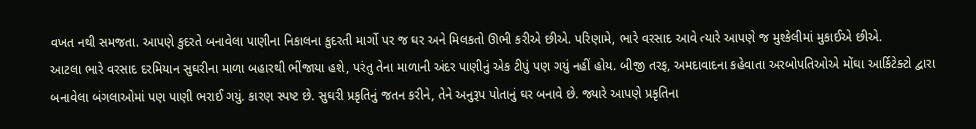વખત નથી સમજતા. આપણે કુદરતે બનાવેલા પાણીના નિકાલના કુદરતી માર્ગો પર જ ઘર અને મિલકતો ઊભી કરીએ છીએ. પરિણામે, ભારે વરસાદ આવે ત્યારે આપણે જ મુશ્કેલીમાં મુકાઈએ છીએ.
આટલા ભારે વરસાદ દરમિયાન સુઘરીના માળા બહારથી ભીંજાયા હશે, પરંતુ તેના માળાની અંદર પાણીનું એક ટીપું પણ ગયું નહીં હોય. બીજી તરફ, અમદાવાદના કહેવાતા અરબોપતિઓએ મોંઘા આર્કિટેક્ટો દ્વારા બનાવેલા બંગલાઓમાં પણ પાણી ભરાઈ ગયું. કારણ સ્પષ્ટ છે. સુઘરી પ્રકૃતિનું જતન કરીને, તેને અનુરૂપ પોતાનું ઘર બનાવે છે. જ્યારે આપણે પ્રકૃતિના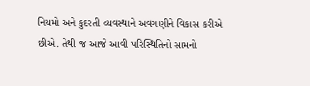નિયમો અને કુદરતી વ્યવસ્થાને અવગણીને વિકાસ કરીએ છીએ. તેથી જ આજે આવી પરિસ્થિતિનો સામનો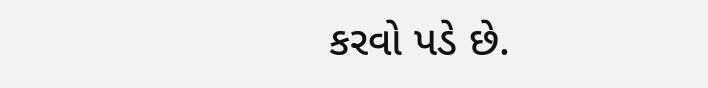કરવો પડે છે.